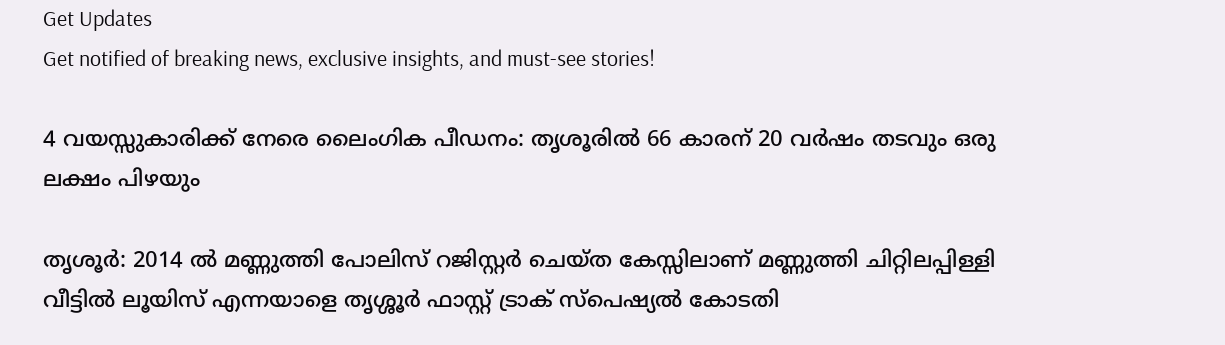Get Updates
Get notified of breaking news, exclusive insights, and must-see stories!

4 വയസ്സുകാരിക്ക് നേരെ ലൈംഗിക പീഡനം: തൃശൂരില്‍ 66 കാരന് 20 വര്‍ഷം തടവും ഒരു ലക്ഷം പിഴയും

തൃശൂര്‍: 2014 ല്‍ മണ്ണുത്തി പോലിസ് റജിസ്റ്റര്‍ ചെയ്ത കേസ്സിലാണ് മണ്ണുത്തി ചിറ്റിലപ്പിള്ളി വീട്ടില്‍ ലൂയിസ് എന്നയാളെ തൃശ്ശൂര്‍ ഫാസ്റ്റ് ട്രാക് സ്‌പെഷ്യല്‍ കോടതി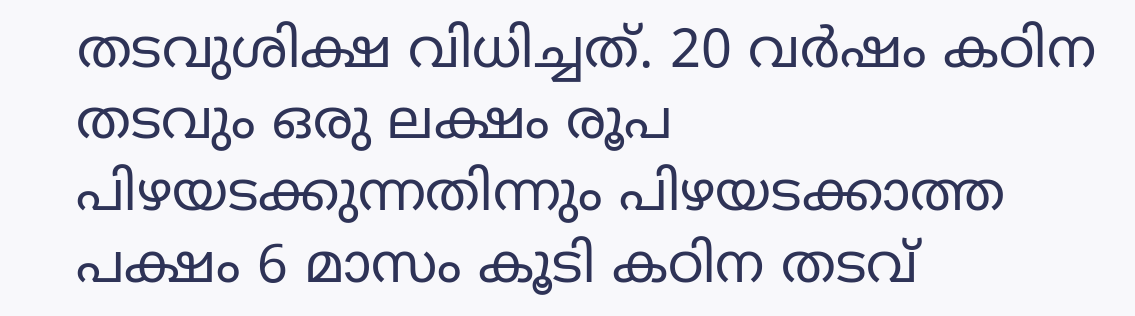തടവുശിക്ഷ വിധിച്ചത്. 20 വര്‍ഷം കഠിന തടവും ഒരു ലക്ഷം രൂപ പിഴയടക്കുന്നതിന്നും പിഴയടക്കാത്ത പക്ഷം 6 മാസം കൂടി കഠിന തടവ്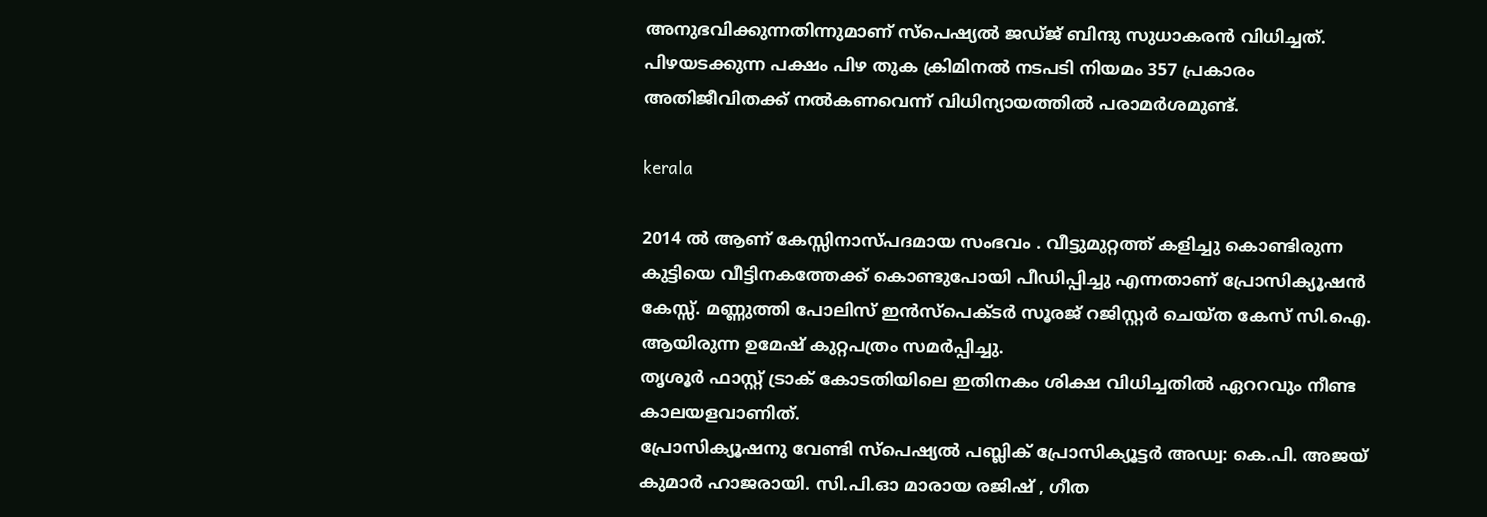അനുഭവിക്കുന്നതിന്നുമാണ് സ്‌പെഷ്യല്‍ ജഡ്ജ് ബിന്ദു സുധാകരന്‍ വിധിച്ചത്. പിഴയടക്കുന്ന പക്ഷം പിഴ തുക ക്രിമിനല്‍ നടപടി നിയമം 357 പ്രകാരം അതിജീവിതക്ക് നല്‍കണവെന്ന് വിധിന്യായത്തില്‍ പരാമര്‍ശമുണ്ട്.

kerala

2014 ല്‍ ആണ് കേസ്സിനാസ്പദമായ സംഭവം . വീട്ടുമുറ്റത്ത് കളിച്ചു കൊണ്ടിരുന്ന കുട്ടിയെ വീട്ടിനകത്തേക്ക് കൊണ്ടുപോയി പീഡിപ്പിച്ചു എന്നതാണ് പ്രോസിക്യൂഷന്‍ കേസ്സ്. മണ്ണുത്തി പോലിസ് ഇന്‍സ്‌പെക്ടര്‍ സൂരജ് റജിസ്റ്റര്‍ ചെയ്ത കേസ് സി.ഐ. ആയിരുന്ന ഉമേഷ് കുറ്റപത്രം സമര്‍പ്പിച്ചു.
തൃശൂര്‍ ഫാസ്റ്റ് ട്രാക് കോടതിയിലെ ഇതിനകം ശിക്ഷ വിധിച്ചതില്‍ ഏററവും നീണ്ട കാലയളവാണിത്.
പ്രോസിക്യൂഷനു വേണ്ടി സ്‌പെഷ്യല്‍ പബ്ലിക് പ്രോസിക്യൂട്ടര്‍ അഡ്വ: കെ.പി. അജയ് കുമാര്‍ ഹാജരായി. സി.പി.ഓ മാരായ രജിഷ് , ഗീത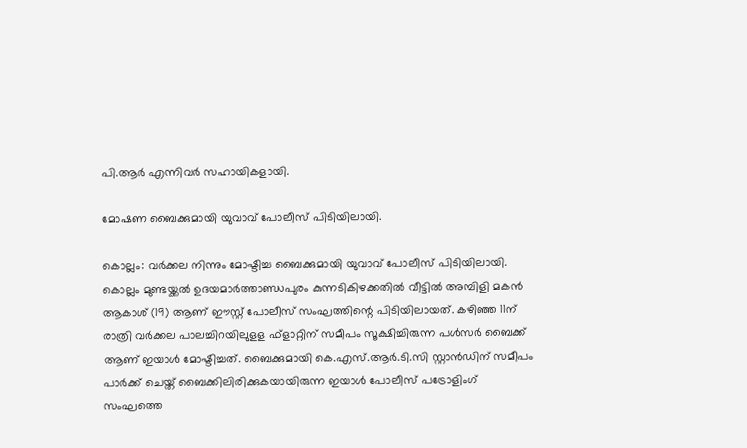പി.ആര്‍ എന്നിവര്‍ സഹായികളായി.

മോഷണ ബൈക്കുമായി യുവാവ് പോലീസ് പിടിയിലായി.

കൊല്ലം: വര്‍ക്കല നിന്നും മോഷ്ടിച്ച ബൈക്കുമായി യുവാവ് പോലീസ് പിടിയിലായി. കൊല്ലം മുണ്ടയ്ക്കല്‍ ഉദയമാര്‍ത്താണ്ഡപുരം കുന്നടികിഴക്കതില്‍ വീട്ടില്‍ അമ്പിളി മകന്‍ ആകാശ് (19) ആണ് ഈസ്റ്റ് പോലീസ് സംഘത്തിന്റെ പിടിയിലായത്. കഴിഞ്ഞ 11ന് രാത്രി വര്‍ക്കല പാലച്ചിറയിലുളള ഫ്‌ളാറ്റിന് സമീപം സൂക്ഷിച്ചിരുന്ന പള്‍സര്‍ ബൈക്ക് ആണ് ഇയാള്‍ മോഷ്ടിച്ചത്. ബൈക്കുമായി കെ.എസ്.ആര്‍.ടി.സി സ്റ്റാന്‍ഡിന് സമീപം പാര്‍ക്ക് ചെയ്ത് ബൈക്കിലിരിക്കുകയായിരുന്ന ഇയാള്‍ പോലീസ് പട്രോളിംഗ് സംഘത്തെ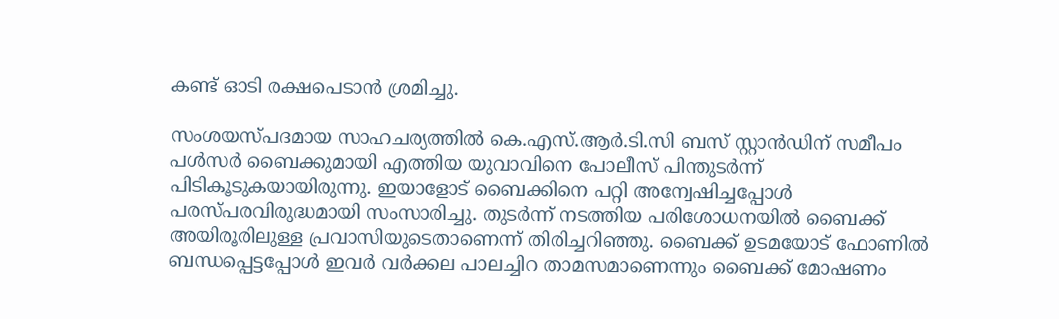കണ്ട് ഓടി രക്ഷപെടാന്‍ ശ്രമിച്ചു.

സംശയസ്പദമായ സാഹചര്യത്തില്‍ കെ.എസ്.ആര്‍.ടി.സി ബസ് സ്റ്റാന്‍ഡിന് സമീപം പള്‍സര്‍ ബൈക്കുമായി എത്തിയ യുവാവിനെ പോലീസ് പിന്തുടര്‍ന്ന് പിടികൂടുകയായിരുന്നു. ഇയാളോട് ബൈക്കിനെ പറ്റി അന്വേഷിച്ചപ്പോള്‍ പരസ്പരവിരുദ്ധമായി സംസാരിച്ചു. തുടര്‍ന്ന് നടത്തിയ പരിശോധനയില്‍ ബൈക്ക് അയിരൂരിലുള്ള പ്രവാസിയുടെതാണെന്ന് തിരിച്ചറിഞ്ഞു. ബൈക്ക് ഉടമയോട് ഫോണില്‍ ബന്ധപ്പെട്ടപ്പോള്‍ ഇവര്‍ വര്‍ക്കല പാലച്ചിറ താമസമാണെന്നും ബൈക്ക് മോഷണം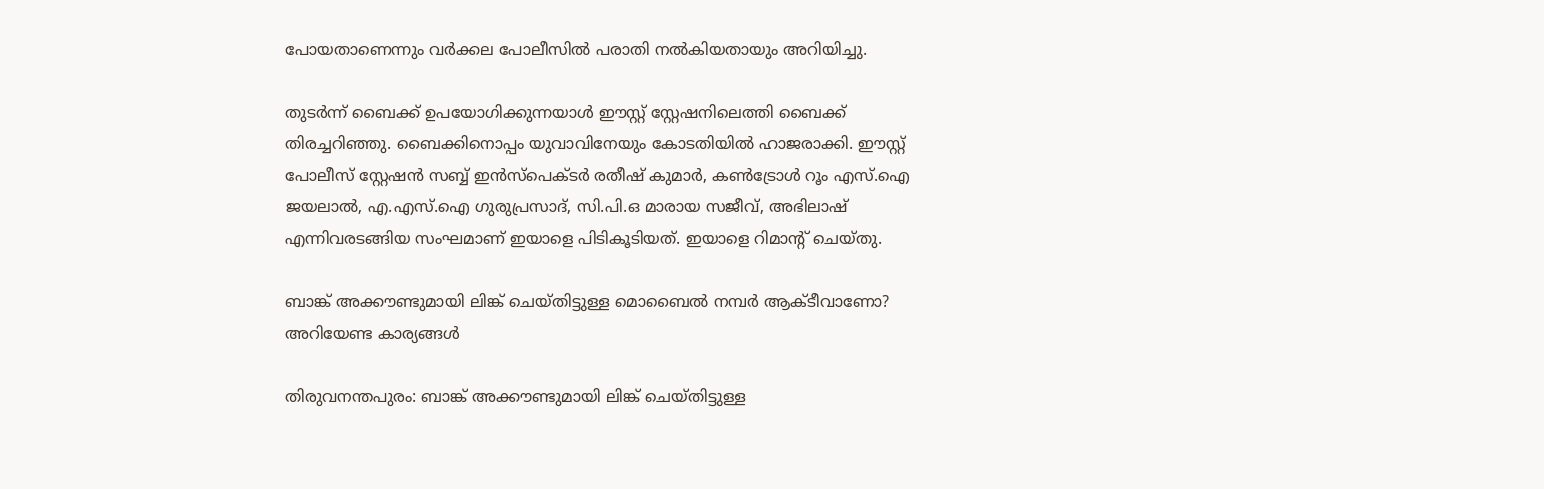പോയതാണെന്നും വര്‍ക്കല പോലീസില്‍ പരാതി നല്‍കിയതായും അറിയിച്ചു.

തുടര്‍ന്ന് ബൈക്ക് ഉപയോഗിക്കുന്നയാള്‍ ഈസ്റ്റ് സ്റ്റേഷനിലെത്തി ബൈക്ക് തിരച്ചറിഞ്ഞു. ബൈക്കിനൊപ്പം യുവാവിനേയും കോടതിയില്‍ ഹാജരാക്കി. ഈസ്റ്റ് പോലീസ് സ്റ്റേഷന്‍ സബ്ബ് ഇന്‍സ്‌പെക്ടര്‍ രതീഷ് കുമാര്‍, കണ്‍ട്രോള്‍ റൂം എസ്.ഐ ജയലാല്‍, എ.എസ്.ഐ ഗുരുപ്രസാദ്, സി.പി.ഒ മാരായ സജീവ്, അഭിലാഷ് എന്നിവരടങ്ങിയ സംഘമാണ് ഇയാളെ പിടികൂടിയത്. ഇയാളെ റിമാന്റ് ചെയ്തു.

ബാങ്ക് അക്കൗണ്ടുമായി ലിങ്ക് ചെയ്തിട്ടുള്ള മൊബൈല്‍ നമ്പര്‍ ആക്ടീവാണോ? അറിയേണ്ട കാര്യങ്ങള്‍

തിരുവനന്തപുരം: ബാങ്ക് അക്കൗണ്ടുമായി ലിങ്ക് ചെയ്തിട്ടുള്ള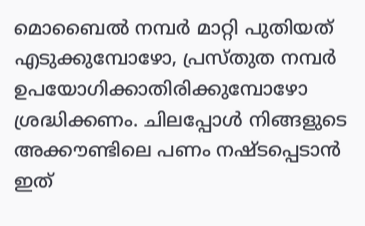മൊബൈല്‍ നമ്പര്‍ മാറ്റി പുതിയത് എടുക്കുമ്പോഴോ, പ്രസ്തുത നമ്പര്‍ ഉപയോഗിക്കാതിരിക്കുമ്പോഴോ ശ്രദ്ധിക്കണം. ചിലപ്പോള്‍ നിങ്ങളുടെ അക്കൗണ്ടിലെ പണം നഷ്ടപ്പെടാന്‍ ഇത്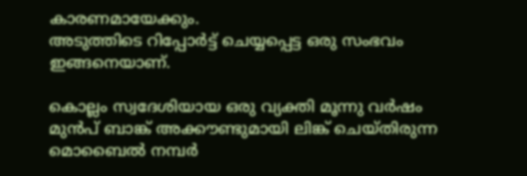കാരണമായേക്കും.
അടുത്തിടെ റിപ്പോര്‍ട്ട് ചെയ്യപ്പെട്ട ഒരു സംഭവം ഇങ്ങനെയാണ്.

കൊല്ലം സ്വദേശിയായ ഒരു വ്യക്തി മൂന്നു വര്‍ഷം മുന്‍പ് ബാങ്ക് അക്കൗണ്ടുമായി ലിങ്ക് ചെയ്തിരുന്ന മൊബൈല്‍ നമ്പര്‍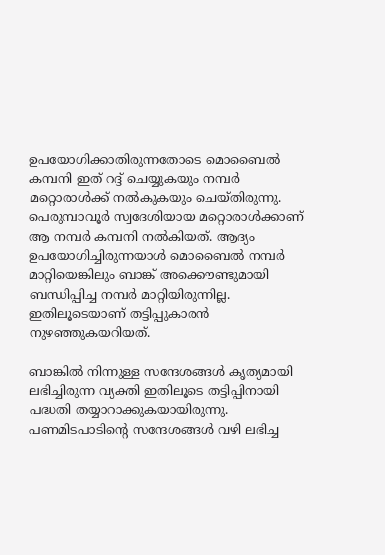ഉപയോഗിക്കാതിരുന്നതോടെ മൊബൈല്‍ കമ്പനി ഇത് റദ്ദ് ചെയ്യുകയും നമ്പര്‍ മറ്റൊരാള്‍ക്ക് നല്‍കുകയും ചെയ്തിരുന്നു. പെരുമ്പാവൂര്‍ സ്വദേശിയായ മറ്റൊരാള്‍ക്കാണ് ആ നമ്പര്‍ കമ്പനി നല്‍കിയത്. ആദ്യം ഉപയോഗിച്ചിരുന്നയാള്‍ മൊബൈല്‍ നമ്പര്‍ മാറ്റിയെങ്കിലും ബാങ്ക് അക്കൌണ്ടുമായി ബന്ധിപ്പിച്ച നമ്പര്‍ മാറ്റിയിരുന്നില്ല. ഇതിലൂടെയാണ് തട്ടിപ്പുകാരന്‍ നുഴഞ്ഞുകയറിയത്.

ബാങ്കില്‍ നിന്നുള്ള സന്ദേശങ്ങള്‍ കൃത്യമായി ലഭിച്ചിരുന്ന വ്യക്തി ഇതിലൂടെ തട്ടിപ്പിനായി പദ്ധതി തയ്യാറാക്കുകയായിരുന്നു. പണമിടപാടിന്റെ സന്ദേശങ്ങള്‍ വഴി ലഭിച്ച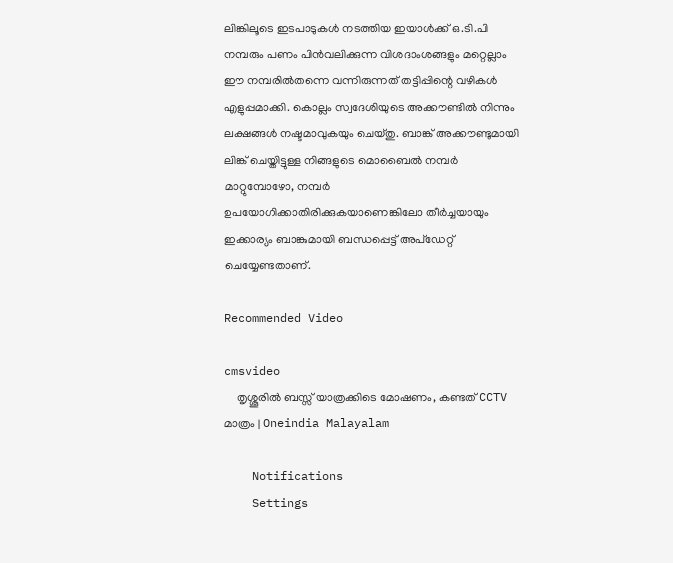ലിങ്കിലൂടെ ഇടപാടുകള്‍ നടത്തിയ ഇയാള്‍ക്ക് ഒ.ടി.പി നമ്പരും പണം പിന്‍വലിക്കുന്ന വിശദാംശങ്ങളും മറ്റെല്ലാം ഈ നമ്പരില്‍തന്നെ വന്നിരുന്നത് തട്ടിപ്പിന്റെ വഴികള്‍ എളുപ്പമാക്കി. കൊല്ലം സ്വദേശിയുടെ അക്കൗണ്ടില്‍ നിന്നും ലക്ഷങ്ങള്‍ നഷ്ടമാവുകയും ചെയ്തു. ബാങ്ക് അക്കൗണ്ടുമായി ലിങ്ക് ചെയ്തിട്ടുള്ള നിങ്ങളുടെ മൊബൈല്‍ നമ്പര്‍ മാറ്റുമ്പോഴോ, നമ്പര്‍ ഉപയോഗിക്കാതിരിക്കുകയാണെങ്കിലോ തീര്‍ച്ചയായും ഇക്കാര്യം ബാങ്കുമായി ബന്ധപ്പെട്ട് അപ്‌ഡേറ്റ് ചെയ്യേണ്ടതാണ്.

Recommended Video

cmsvideo
    തൃശ്ശൂരിൽ ബസ്സ് യാത്രക്കിടെ മോഷണം, കണ്ടത് CCTV മാത്രം | Oneindia Malayalam

    Notifications
    Settings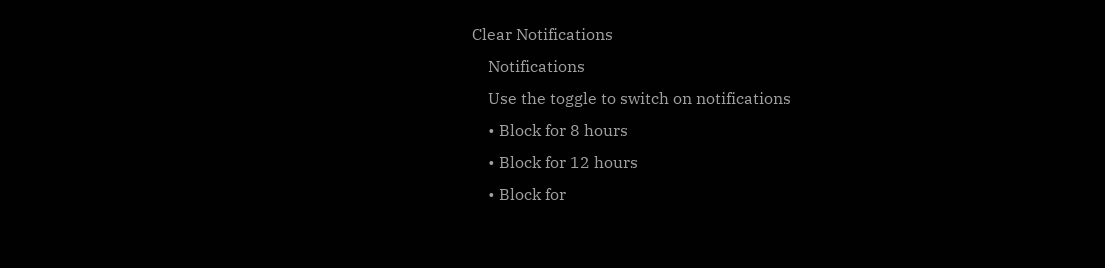Clear Notifications
    Notifications
    Use the toggle to switch on notifications
    • Block for 8 hours
    • Block for 12 hours
    • Block for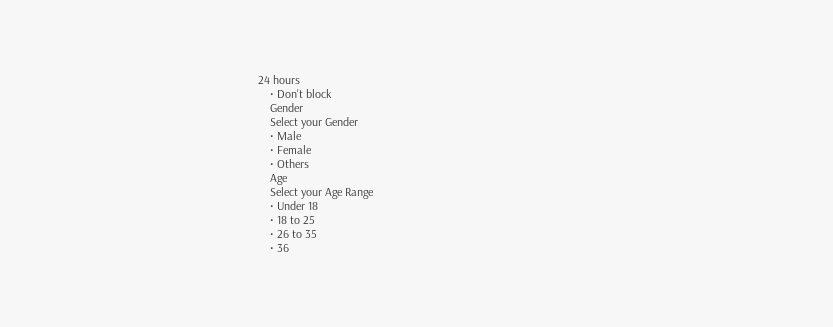24 hours
    • Don't block
    Gender
    Select your Gender
    • Male
    • Female
    • Others
    Age
    Select your Age Range
    • Under 18
    • 18 to 25
    • 26 to 35
    • 36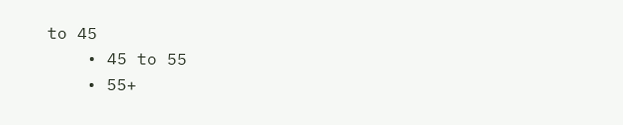to 45
    • 45 to 55
    • 55+